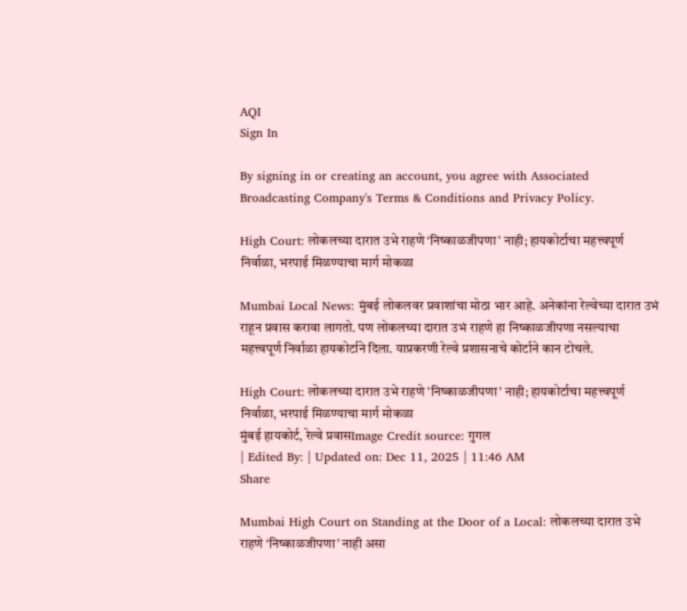AQI
Sign In

By signing in or creating an account, you agree with Associated Broadcasting Company's Terms & Conditions and Privacy Policy.

High Court: लोकलच्या दारात उभे राहणे ‘निष्काळजीपणा’ नाही; हायकोर्टाचा महत्त्वपूर्ण निर्वाळा, भरपाई मिळण्याचा मार्ग मोकळा

Mumbai Local News: मुंबई लोकलवर प्रवाशांचा मोठा भार आहे. अनेकांना रेल्वेच्या दारात उभं राहून प्रवास करावा लागतो. पण लोकलच्या दारात उभं राहणे हा निष्काळजीपणा नसल्याचा महत्त्वपूर्ण निर्वाळा हायकोर्टाने दिला. याप्रकरणी रेल्वे प्रशासनाचे कोर्टाने कान टोचले.

High Court: लोकलच्या दारात उभे राहणे 'निष्काळजीपणा' नाही; हायकोर्टाचा महत्त्वपूर्ण निर्वाळा, भरपाई मिळण्याचा मार्ग मोकळा
मुंबई हायकोर्ट, रेल्वे प्रवासImage Credit source: गुगल
| Edited By: | Updated on: Dec 11, 2025 | 11:46 AM
Share

Mumbai High Court on Standing at the Door of a Local: लोकलच्या दारात उभे राहणे ‘निष्काळजीपणा’ नाही असा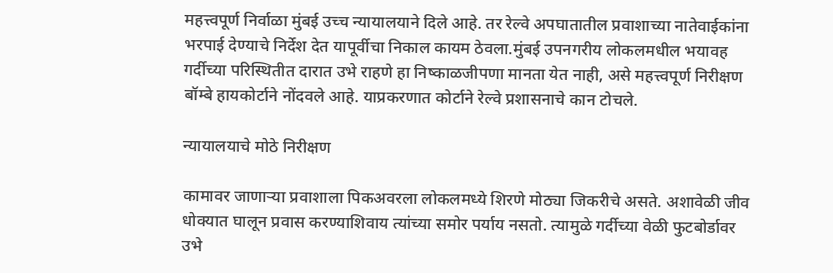महत्त्वपूर्ण निर्वाळा मुंबई उच्च न्यायालयाने दिले आहे. तर रेल्वे अपघातातील प्रवाशाच्या नातेवाईकांना भरपाई देण्याचे निर्देश देत यापूर्वीचा निकाल कायम ठेवला.मुंबई उपनगरीय लोकलमधील भयावह गर्दीच्या परिस्थितीत दारात उभे राहणे हा निष्काळजीपणा मानता येत नाही, असे महत्त्वपूर्ण निरीक्षण बॉम्बे हायकोर्टाने नोंदवले आहे. याप्रकरणात कोर्टाने रेल्वे प्रशासनाचे कान टोचले.

न्यायालयाचे मोठे निरीक्षण

कामावर जाणाऱ्या प्रवाशाला पिकअवरला लोकलमध्ये शिरणे मोठ्या जिकरीचे असते. अशावेळी जीव धोक्यात घालून प्रवास करण्याशिवाय त्यांच्या समोर पर्याय नसतो. त्यामुळे गर्दीच्या वेळी फुटबोर्डावर उभे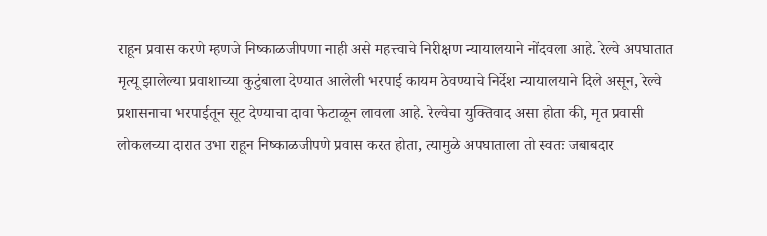राहून प्रवास करणे म्हणजे निष्काळजीपणा नाही असे महत्त्वाचे निरीक्षण न्यायालयाने नोंदवला आहे. रेल्वे अपघातात मृत्यू झालेल्या प्रवाशाच्या कुटुंबाला देण्यात आलेली भरपाई कायम ठेवण्याचे निर्देश न्यायालयाने दिले असून, रेल्वे प्रशासनाचा भरपाईतून सूट देण्याचा दावा फेटाळून लावला आहे. रेल्वेचा युक्तिवाद असा होता की, मृत प्रवासी लोकलच्या दारात उभा राहून निष्काळजीपणे प्रवास करत होता, त्यामुळे अपघाताला तो स्वतः जबाबदार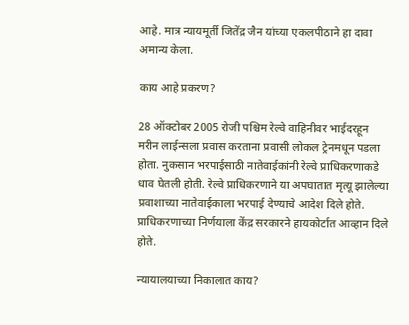आहे. मात्र न्यायमूर्ती जितेंद्र जैन यांच्या एकलपीठाने हा दावा अमान्य केला.

काय आहे प्रकरण?

28 ऑक्टोबर 2005 रोजी पश्चिम रेल्वे वाहिनीवर भाईदरहून मरीन लाईन्सला प्रवास करताना प्रवासी लोकल ट्रेनमधून पडला होता. नुकसान भरपाईसाठी नातेवाईकांनी रेल्वे प्राधिकरणाकडे धाव घेतली होती. रेल्वे प्राधिकरणाने या अपघातात मृत्यू झालेल्या प्रवाशाच्या नातेवाईकाला भरपाई देण्याचे आदेश दिले होते. प्राधिकरणाच्या निर्णयाला केंद्र सरकारने हायकोर्टात आव्हान दिले होते.

न्यायालयाच्या निकालात काय?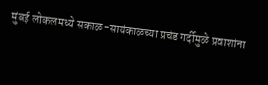मुंबई लोकलमध्ये सकाळ-सायंकाळच्या प्रचंड गर्दीमुळे प्रवाशांना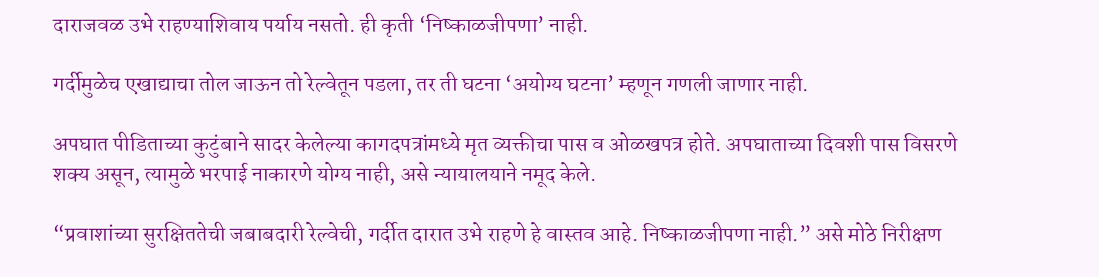दाराजवळ उभे राहण्याशिवाय पर्याय नसतो. ही कृती ‘निष्काळजीपणा’ नाही.

गर्दीमुळेच एखाद्याचा तोल जाऊन तो रेल्वेतून पडला, तर ती घटना ‘अयोग्य घटना’ म्हणून गणली जाणार नाही.

अपघात पीडिताच्या कुटुंबाने सादर केलेल्या कागदपत्रांमध्ये मृत व्यक्तीचा पास व ओळखपत्र होते. अपघाताच्या दिवशी पास विसरणे शक्य असून, त्यामुळे भरपाई नाकारणे योग्य नाही, असे न्यायालयाने नमूद केले.

“प्रवाशांच्या सुरक्षिततेची जबाबदारी रेल्वेची, गर्दीत दारात उभे राहणे हे वास्तव आहे. निष्काळजीपणा नाही.” असे मोठे निरीक्षण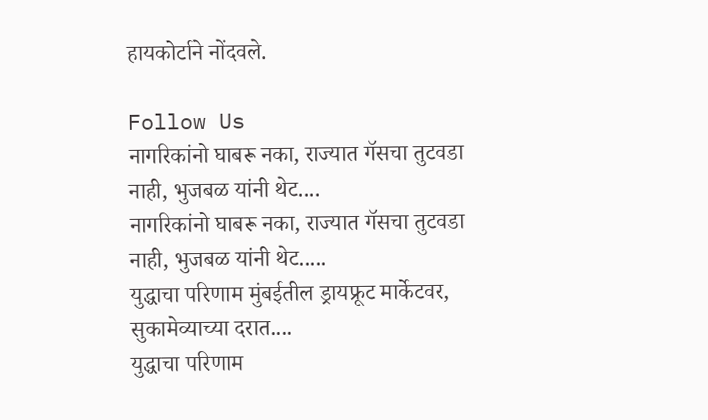हायकोर्टाने नोंदवले.

Follow Us
नागरिकांनो घाबरू नका, राज्यात गॅसचा तुटवडा नाही, भुजबळ यांनी थेट....
नागरिकांनो घाबरू नका, राज्यात गॅसचा तुटवडा नाही, भुजबळ यांनी थेट.....
युद्धाचा परिणाम मुंबईतील ड्रायफ्रूट मार्केटवर, सुकामेव्याच्या दरात....
युद्धाचा परिणाम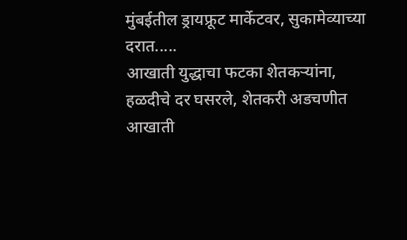मुंबईतील ड्रायफ्रूट मार्केटवर, सुकामेव्याच्या दरात.....
आखाती युद्धाचा फटका शेतकऱ्यांना, हळदीचे दर घसरले, शेतकरी अडचणीत
आखाती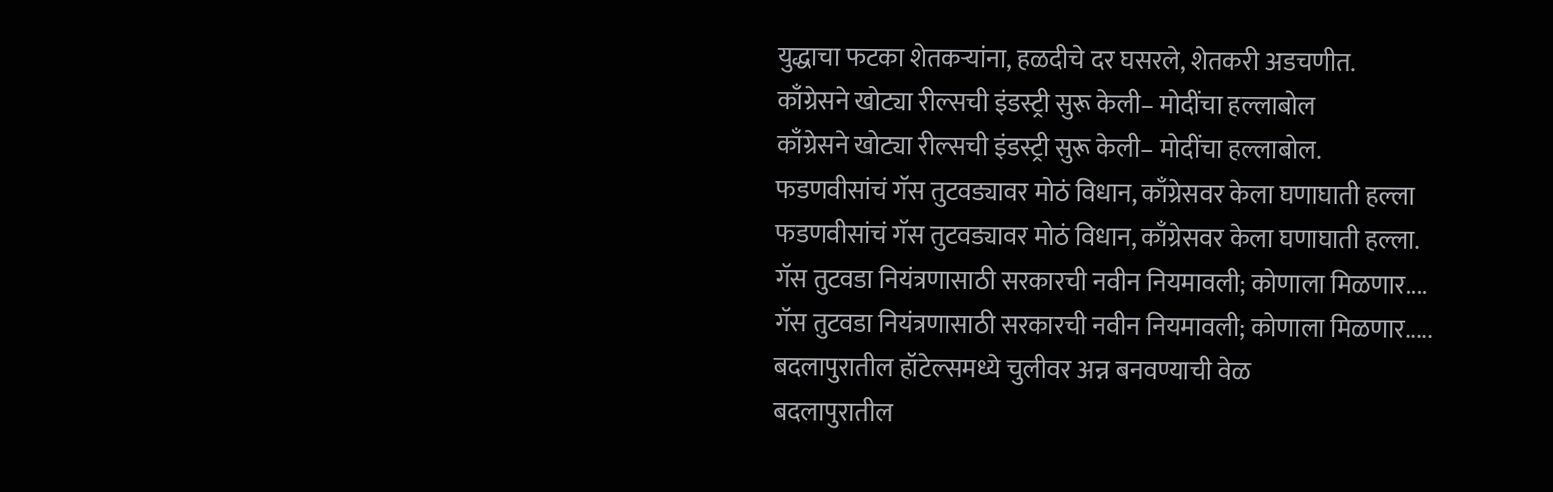युद्धाचा फटका शेतकऱ्यांना, हळदीचे दर घसरले, शेतकरी अडचणीत.
काँग्रेसने खोट्या रील्सची इंडस्ट्री सुरू केली– मोदींचा हल्लाबोल
काँग्रेसने खोट्या रील्सची इंडस्ट्री सुरू केली– मोदींचा हल्लाबोल.
फडणवीसांचं गॅस तुटवड्यावर मोठं विधान, काँग्रेसवर केला घणाघाती हल्ला
फडणवीसांचं गॅस तुटवड्यावर मोठं विधान, काँग्रेसवर केला घणाघाती हल्ला.
गॅस तुटवडा नियंत्रणासाठी सरकारची नवीन नियमावली; कोणाला मिळणार....
गॅस तुटवडा नियंत्रणासाठी सरकारची नवीन नियमावली; कोणाला मिळणार.....
बदलापुरातील हॉटेल्समध्ये चुलीवर अन्न बनवण्याची वेळ
बदलापुरातील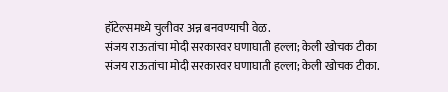हॉटेल्समध्ये चुलीवर अन्न बनवण्याची वेळ.
संजय राऊतांचा मोदी सरकारवर घणाघाती हल्ला; केली खोचक टीका
संजय राऊतांचा मोदी सरकारवर घणाघाती हल्ला; केली खोचक टीका.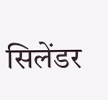सिलेंडर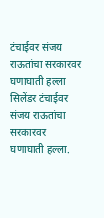टंचाईवर संजय राऊतांचा सरकारवर घणाघाती हल्ला
सिलेंडर टंचाईवर संजय राऊतांचा सरकारवर घणाघाती हल्ला.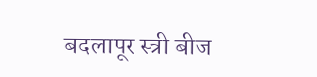बदलापूर स्त्री बीज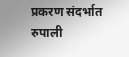प्रकरण संदर्भात रुपाली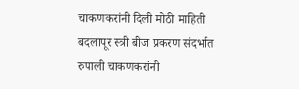चाकणकरांनी दिली मोठी माहिती
बदलापूर स्त्री बीज प्रकरण संदर्भात रुपाली चाकणकरांनी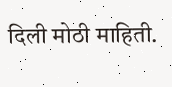दिली मोठी माहिती.